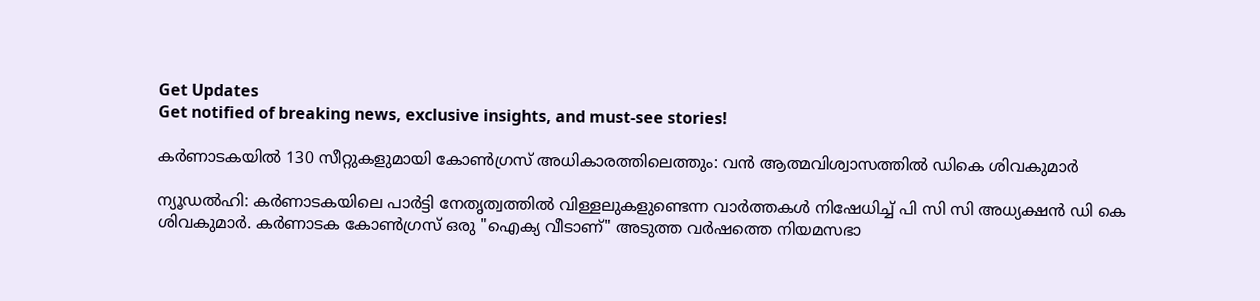Get Updates
Get notified of breaking news, exclusive insights, and must-see stories!

കർണാടകയില്‍ 130 സീറ്റുകളുമായി കോണ്‍ഗ്രസ് അധികാരത്തിലെത്തും: വന്‍ ആത്മവിശ്വാസത്തില്‍ ഡികെ ശിവകുമാർ

ന്യൂഡൽഹി: കർണാടകയിലെ പാർട്ടി നേതൃത്വത്തില്‍ വിള്ളലുകളുണ്ടെന്ന വാർത്തകള്‍ നിഷേധിച്ച് പി സി സി അധ്യക്ഷന്‍ ഡി കെ ശിവകുമാർ. കർണാടക കോൺഗ്രസ് ഒരു "ഐക്യ വീടാണ്" അടുത്ത വർഷത്തെ നിയമസഭാ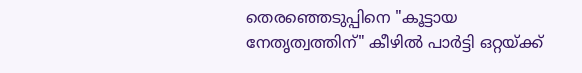തെരഞ്ഞെടുപ്പിനെ "കൂട്ടായ നേതൃത്വത്തിന്" കീഴിൽ പാർട്ടി ഒറ്റയ്ക്ക്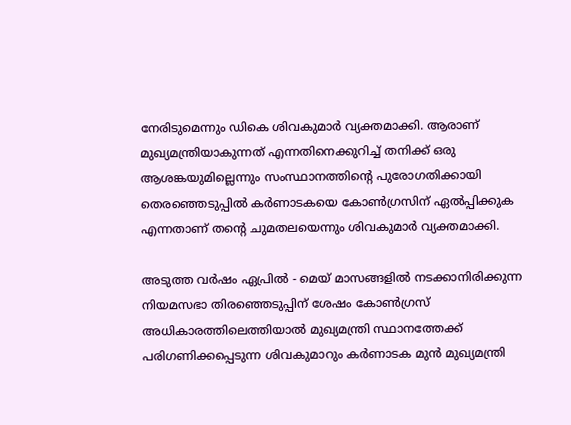നേരിടുമെന്നും ഡികെ ശിവകുമാർ വ്യക്തമാക്കി. ആരാണ് മുഖ്യമന്ത്രിയാകുന്നത് എന്നതിനെക്കുറിച്ച് തനിക്ക് ഒരു ആശങ്കയുമില്ലെന്നും സംസ്ഥാനത്തിന്റെ പുരോഗതിക്കായി തെരഞ്ഞെടുപ്പിൽ കർണാടകയെ കോൺഗ്രസിന് ഏൽപ്പിക്കുക എന്നതാണ് തന്റെ ചുമതലയെന്നും ശിവകുമാർ വ്യക്തമാക്കി.

അടുത്ത വർഷം ഏപ്രിൽ - മെയ് മാസങ്ങളിൽ നടക്കാനിരിക്കുന്ന നിയമസഭാ തിരഞ്ഞെടുപ്പിന് ശേഷം കോൺഗ്രസ് അധികാരത്തിലെത്തിയാൽ മുഖ്യമന്ത്രി സ്ഥാനത്തേക്ക് പരിഗണിക്കപ്പെടുന്ന ശിവകുമാറും കർണാടക മുൻ മുഖ്യമന്ത്രി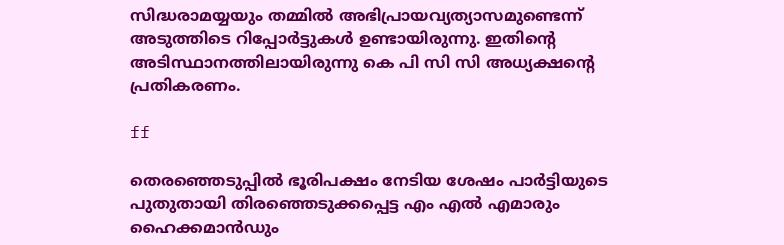സിദ്ധരാമയ്യയും തമ്മിൽ അഭിപ്രായവ്യത്യാസമുണ്ടെന്ന് അടുത്തിടെ റിപ്പോർട്ടുകൾ ഉണ്ടായിരുന്നു. ഇതിന്റെ അടിസ്ഥാനത്തിലായിരുന്നു കെ പി സി സി അധ്യക്ഷന്റെ പ്രതികരണം.

ff

തെരഞ്ഞെടുപ്പിൽ ഭൂരിപക്ഷം നേടിയ ശേഷം പാർട്ടിയുടെ പുതുതായി തിരഞ്ഞെടുക്കപ്പെട്ട എം‌ എൽ ‌എമാരും ഹൈക്കമാൻ‌ഡും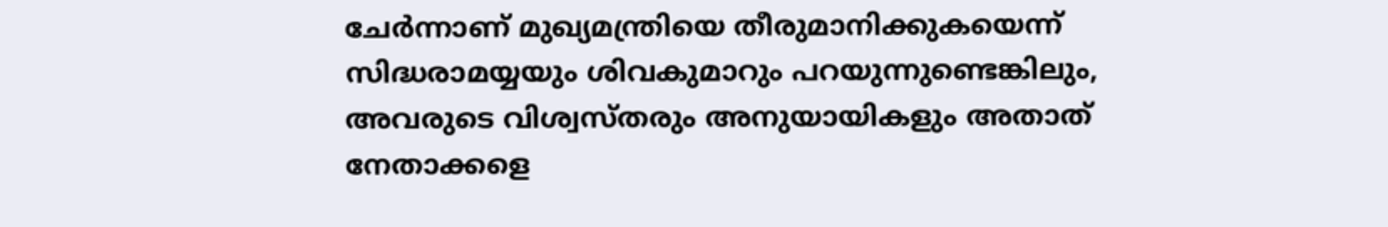ചേർന്നാണ് മുഖ്യമന്ത്രിയെ തീരുമാനിക്കുകയെന്ന് സിദ്ധരാമയ്യയും ശിവകുമാറും പറയുന്നുണ്ടെങ്കിലും, അവരുടെ വിശ്വസ്തരും അനുയായികളും അതാത് നേതാക്കളെ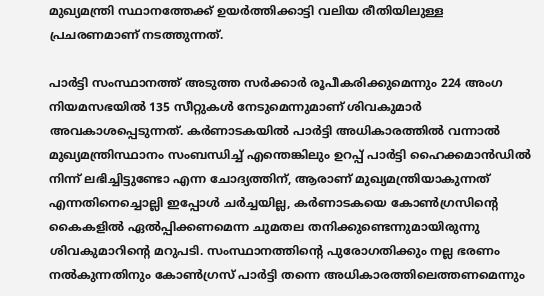മുഖ്യമന്ത്രി സ്ഥാനത്തേക്ക് ഉയർത്തിക്കാട്ടി വലിയ രീതിയിലുള്ള പ്രചരണമാണ് നടത്തുന്നത്.

പാർട്ടി സംസ്ഥാനത്ത് അടുത്ത സർക്കാർ രൂപീകരിക്കുമെന്നും 224 അംഗ നിയമസഭയിൽ 135 സീറ്റുകൾ നേടുമെന്നുമാണ് ശിവകുമാർ അവകാശപ്പെടുന്നത്. കർണാടകയിൽ പാർട്ടി അധികാരത്തിൽ വന്നാൽ മുഖ്യമന്ത്രിസ്ഥാനം സംബന്ധിച്ച് എന്തെങ്കിലും ഉറപ്പ് പാർട്ടി ഹൈക്കമാൻഡിൽ നിന്ന് ലഭിച്ചിട്ടുണ്ടോ എന്ന ചോദ്യത്തിന്, ആരാണ് മുഖ്യമന്ത്രിയാകുന്നത് എന്നതിനെച്ചൊല്ലി ഇപ്പോള്‍ ചർച്ചയില്ല, കർണാടകയെ കോണ്‍ഗ്രസിന്റെ കൈകളില്‍ ഏൽപ്പിക്കണമെന്ന ചുമതല തനിക്കുണ്ടെന്നുമായിരുന്നു ശിവകുമാറിന്റെ മറുപടി. സംസ്ഥാനത്തിന്റെ പുരോഗതിക്കും നല്ല ഭരണം നൽകുന്നതിനും കോൺഗ്രസ് പാർട്ടി തന്നെ അധികാരത്തിലെത്തണമെന്നും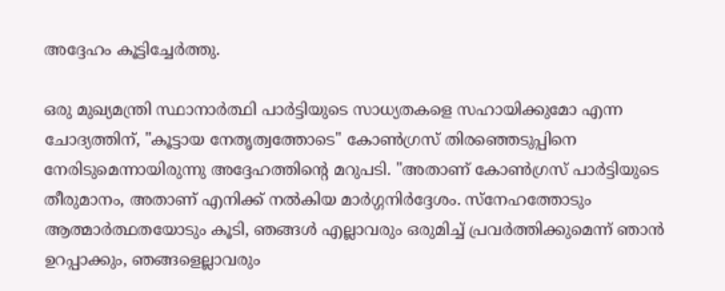അദ്ദേഹം കൂട്ടിച്ചേർത്തു.

ഒരു മുഖ്യമന്ത്രി സ്ഥാനാർത്ഥി പാർട്ടിയുടെ സാധ്യതകളെ സഹായിക്കുമോ എന്ന ചോദ്യത്തിന്, "കൂട്ടായ നേതൃത്വത്തോടെ" കോൺഗ്രസ് തിരഞ്ഞെടുപ്പിനെ നേരിടുമെന്നായിരുന്നു അദ്ദേഹത്തിന്റെ മറുപടി. "അതാണ് കോൺഗ്രസ് പാർട്ടിയുടെ തീരുമാനം, അതാണ് എനിക്ക് നൽകിയ മാർഗ്ഗനിർദ്ദേശം. സ്നേഹത്തോടും ആത്മാർത്ഥതയോടും കൂടി, ഞങ്ങൾ എല്ലാവരും ഒരുമിച്ച് പ്രവർത്തിക്കുമെന്ന് ഞാൻ ഉറപ്പാക്കും, ഞങ്ങളെല്ലാവരും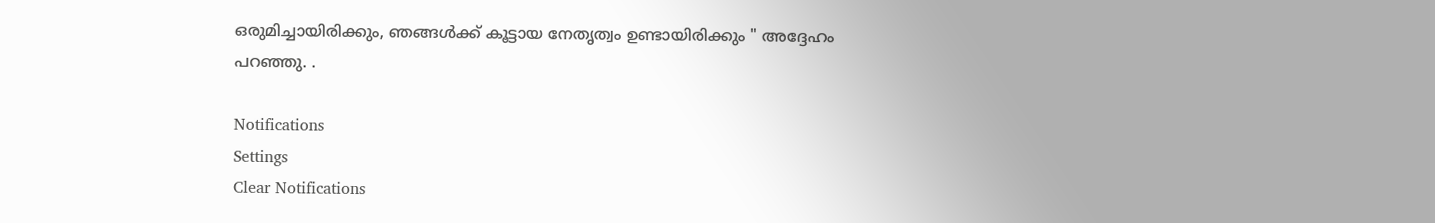ഒരുമിച്ചായിരിക്കും, ഞങ്ങൾക്ക് കൂട്ടായ നേതൃത്വം ഉണ്ടായിരിക്കും " അദ്ദേഹം പറഞ്ഞു. .

Notifications
Settings
Clear Notifications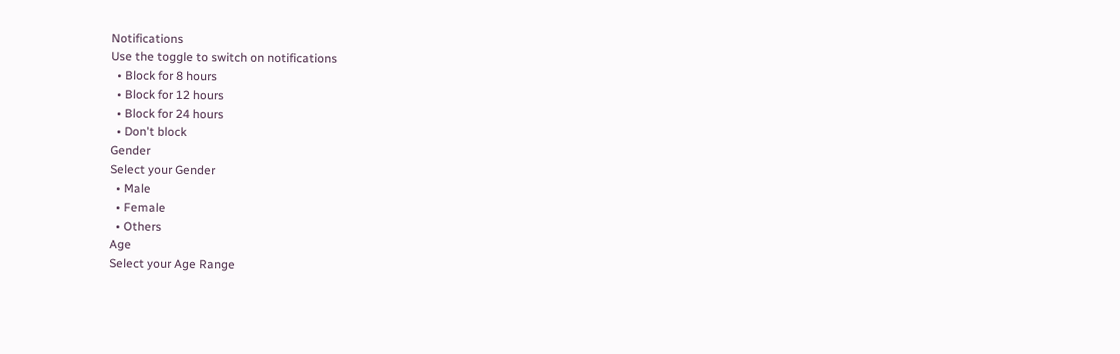Notifications
Use the toggle to switch on notifications
  • Block for 8 hours
  • Block for 12 hours
  • Block for 24 hours
  • Don't block
Gender
Select your Gender
  • Male
  • Female
  • Others
Age
Select your Age Range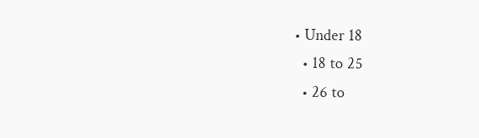• Under 18
  • 18 to 25
  • 26 to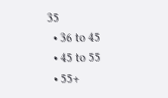35
  • 36 to 45
  • 45 to 55
  • 55+